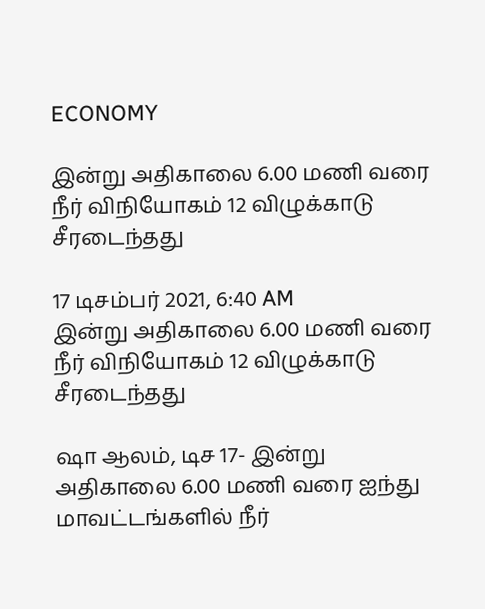ECONOMY

இன்று அதிகாலை 6.00 மணி வரை நீர் விநியோகம் 12 விழுக்காடு சீரடைந்தது

17 டிசம்பர் 2021, 6:40 AM
இன்று அதிகாலை 6.00 மணி வரை நீர் விநியோகம் 12 விழுக்காடு சீரடைந்தது

ஷா ஆலம், டிச 17- இன்று அதிகாலை 6.00 மணி வரை ஐந்து மாவட்டங்களில் நீர்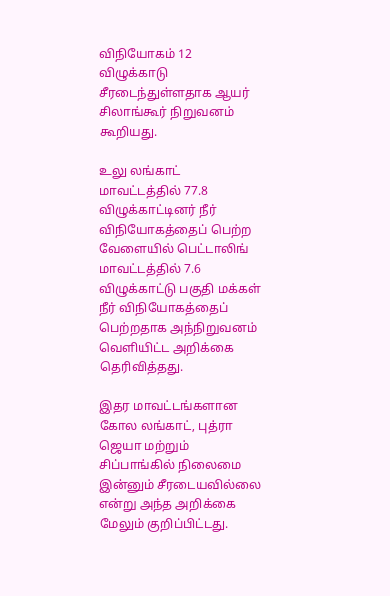விநியோகம் 12 விழுக்காடு சீரடைந்துள்ளதாக ஆயர் சிலாங்கூர் நிறுவனம் கூறியது.

உலு லங்காட் மாவட்டத்தில் 77.8 விழுக்காட்டினர் நீர் விநியோகத்தைப் பெற்ற வேளையில் பெட்டாலிங் மாவட்டத்தில் 7.6 விழுக்காட்டு பகுதி மக்கள் நீர் விநியோகத்தைப் பெற்றதாக அந்நிறுவனம் வெளியிட்ட அறிக்கை தெரிவித்தது.

இதர மாவட்டங்களான கோல லங்காட், புத்ரா ஜெயா மற்றும் சிப்பாங்கில் நிலைமை இன்னும் சீரடையவில்லை என்று அந்த அறிக்கை மேலும் குறிப்பிட்டது.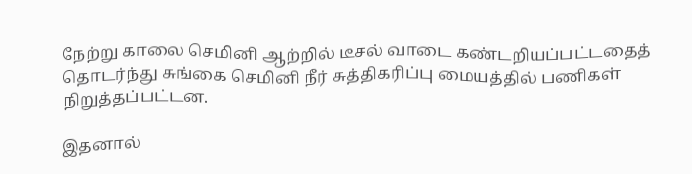நேற்று காலை செமினி ஆற்றில் டீசல் வாடை கண்டறியப்பட்டதைத் தொடர்ந்து சுங்கை செமினி நீர் சுத்திகரிப்பு மையத்தில் பணிகள் நிறுத்தப்பட்டன.

இதனால்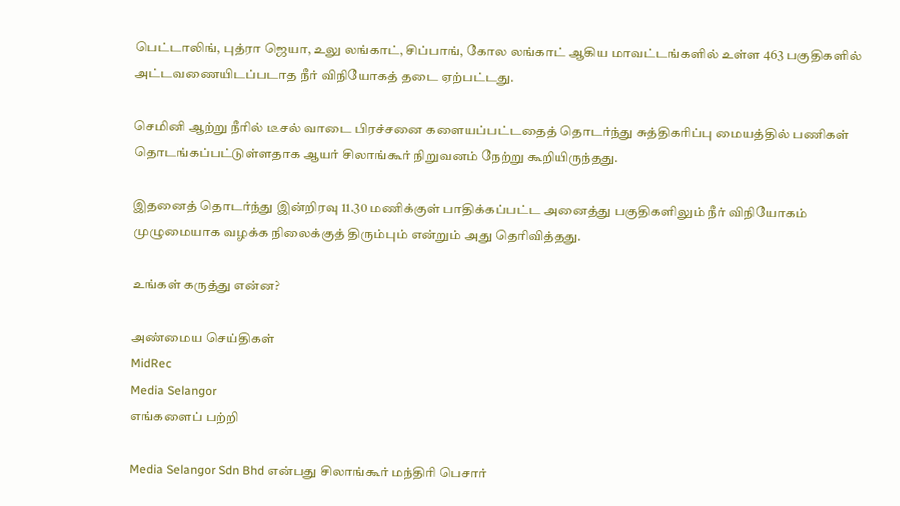பெட்டாலிங், புத்ரா ஜெயா, உலு லங்காட், சிப்பாங், கோல லங்காட் ஆகிய மாவட்டங்களில் உள்ள 463 பகுதிகளில் அட்டவணையிடப்படாத நீர் விநியோகத் தடை ஏற்பட்டது.

செமினி ஆற்று நீரில் டீசல் வாடை பிரச்சனை களையப்பட்டதைத் தொடர்ந்து சுத்திகரிப்பு மையத்தில் பணிகள் தொடங்கப்பட்டுள்ளதாக ஆயர் சிலாங்கூர் நிறுவனம் நேற்று கூறியிருந்தது.

இதனைத் தொடர்ந்து இன்றிரவு 11.30 மணிக்குள் பாதிக்கப்பட்ட அனைத்து பகுதிகளிலும் நீர் விநியோகம் முழுமையாக வழக்க நிலைக்குத் திரும்பும் என்றும் அது தெரிவித்தது.

உங்கள் கருத்து என்ன?

அண்மைய செய்திகள்
MidRec
Media Selangor
எங்களைப் பற்றி

Media Selangor Sdn Bhd என்பது சிலாங்கூர் மந்திரி பெசார்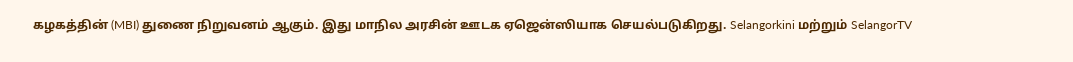கழகத்தின் (MBI) துணை நிறுவனம் ஆகும். இது மாநில அரசின் ஊடக ஏஜென்ஸியாக செயல்படுகிறது. Selangorkini மற்றும் SelangorTV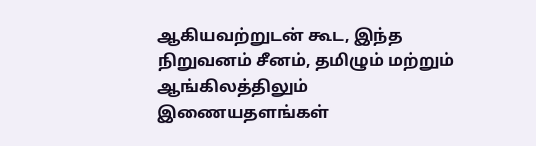ஆகியவற்றுடன் கூட, இந்த நிறுவனம் சீனம், தமிழும் மற்றும் ஆங்கிலத்திலும் இணையதளங்கள்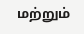மற்றும்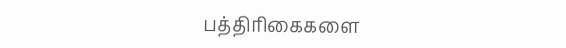பத்திரிகைகளை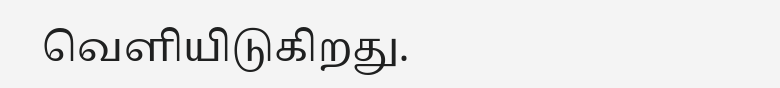வெளியிடுகிறது.